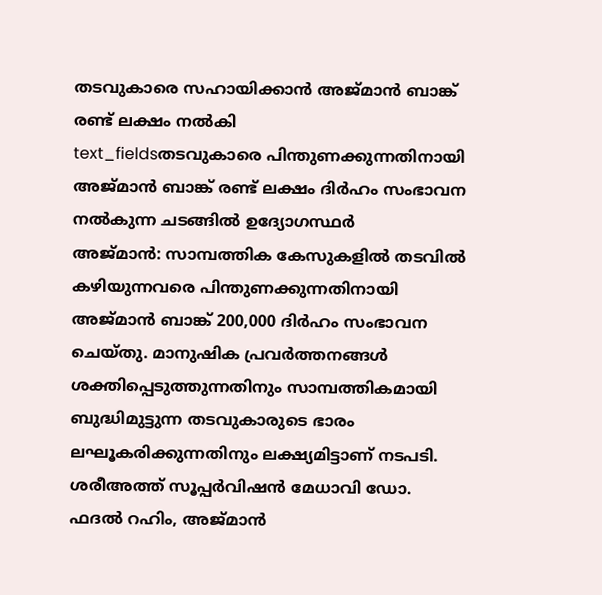തടവുകാരെ സഹായിക്കാൻ അജ്മാൻ ബാങ്ക് രണ്ട് ലക്ഷം നൽകി
text_fieldsതടവുകാരെ പിന്തുണക്കുന്നതിനായി അജ്മാൻ ബാങ്ക് രണ്ട് ലക്ഷം ദിർഹം സംഭാവന നൽകുന്ന ചടങ്ങിൽ ഉദ്യോഗസ്ഥർ
അജ്മാൻ: സാമ്പത്തിക കേസുകളിൽ തടവിൽ കഴിയുന്നവരെ പിന്തുണക്കുന്നതിനായി അജ്മാൻ ബാങ്ക് 200,000 ദിർഹം സംഭാവന ചെയ്തു. മാനുഷിക പ്രവർത്തനങ്ങൾ ശക്തിപ്പെടുത്തുന്നതിനും സാമ്പത്തികമായി ബുദ്ധിമുട്ടുന്ന തടവുകാരുടെ ഭാരം ലഘൂകരിക്കുന്നതിനും ലക്ഷ്യമിട്ടാണ് നടപടി. ശരീഅത്ത് സൂപ്പർവിഷൻ മേധാവി ഡോ. ഫദൽ റഹിം, അജ്മാൻ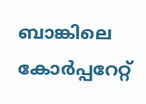ബാങ്കിലെ കോർപ്പറേറ്റ്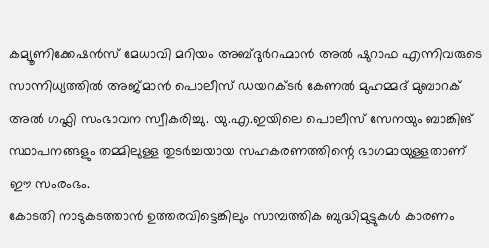കമ്യൂണിക്കേഷൻസ് മേധാവി മറിയം അബ്ദുർറഹ്മാൻ അൽ ഷുറാഫ എന്നിവരുടെ സാന്നിധ്യത്തിൽ അജ്മാൻ പൊലീസ് ഡയറക്ടർ കേണൽ മുഹമ്മദ് മുബാറക് അൽ ഗഫ്ലി സംഭാവന സ്വീകരിച്ചു. യു.എ.ഇയിലെ പൊലീസ് സേനയും ബാങ്കിങ് സ്ഥാപനങ്ങളും തമ്മിലുള്ള തുടർച്ചയായ സഹകരണത്തിന്റെ ഭാഗമായുള്ളതാണ് ഈ സംരംഭം.
കോടതി നാടുകടത്താൻ ഉത്തരവിട്ടെങ്കിലും സാമ്പത്തിക ബുദ്ധിമുട്ടുകൾ കാരണം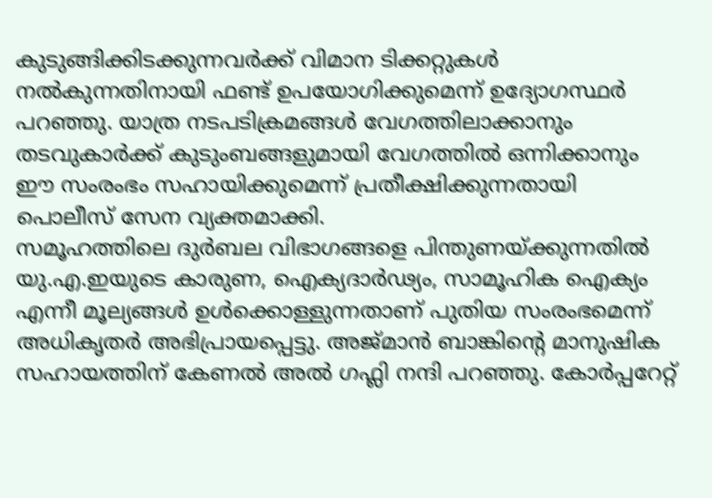കുടുങ്ങിക്കിടക്കുന്നവർക്ക് വിമാന ടിക്കറ്റുകൾ നൽകുന്നതിനായി ഫണ്ട് ഉപയോഗിക്കുമെന്ന് ഉദ്യോഗസ്ഥർ പറഞ്ഞു. യാത്ര നടപടിക്രമങ്ങൾ വേഗത്തിലാക്കാനും തടവുകാർക്ക് കുടുംബങ്ങളുമായി വേഗത്തിൽ ഒന്നിക്കാനും ഈ സംരംഭം സഹായിക്കുമെന്ന് പ്രതീക്ഷിക്കുന്നതായി പൊലീസ് സേന വ്യക്തമാക്കി.
സമൂഹത്തിലെ ദുർബല വിഭാഗങ്ങളെ പിന്തുണയ്ക്കുന്നതിൽ യു.എ.ഇയുടെ കാരുണ, ഐക്യദാർഢ്യം, സാമൂഹിക ഐക്യം എന്നീ മൂല്യങ്ങൾ ഉൾക്കൊള്ളുന്നതാണ് പുതിയ സംരംഭമെന്ന് അധികൃതർ അഭിപ്രായപ്പെട്ടു. അജ്മാൻ ബാങ്കിന്റെ മാനുഷിക സഹായത്തിന് കേണൽ അൽ ഗഫ്ലി നന്ദി പറഞ്ഞു. കോർപ്പറേറ്റ്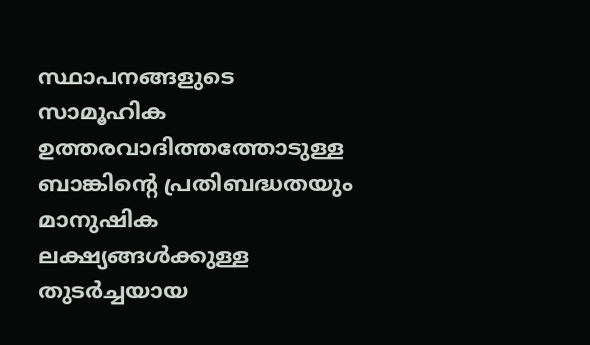സ്ഥാപനങ്ങളുടെ സാമൂഹിക ഉത്തരവാദിത്തത്തോടുള്ള ബാങ്കിന്റെ പ്രതിബദ്ധതയും മാനുഷിക ലക്ഷ്യങ്ങൾക്കുള്ള തുടർച്ചയായ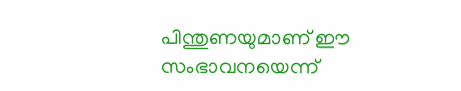പിന്തുണയുമാണ് ഈ സംഭാവനയെന്ന്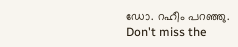ഡോ. റഹീം പറഞ്ഞു.
Don't miss the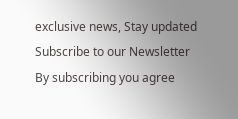exclusive news, Stay updated
Subscribe to our Newsletter
By subscribing you agree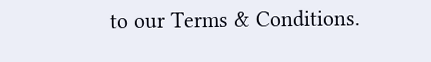to our Terms & Conditions.